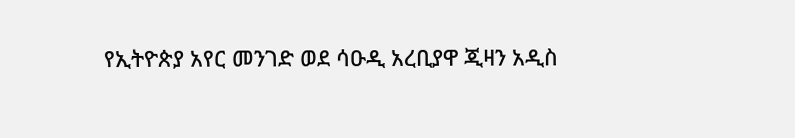የኢትዮጵያ አየር መንገድ ወደ ሳዑዲ አረቢያዋ ጂዛን አዲስ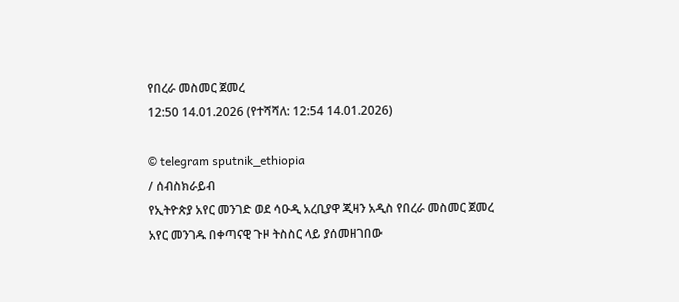የበረራ መስመር ጀመረ
12:50 14.01.2026 (የተሻሻለ: 12:54 14.01.2026)

© telegram sputnik_ethiopia
/ ሰብስክራይብ
የኢትዮጵያ አየር መንገድ ወደ ሳዑዲ አረቢያዋ ጂዛን አዲስ የበረራ መስመር ጀመረ
አየር መንገዱ በቀጣናዊ ጉዞ ትስስር ላይ ያሰመዘገበው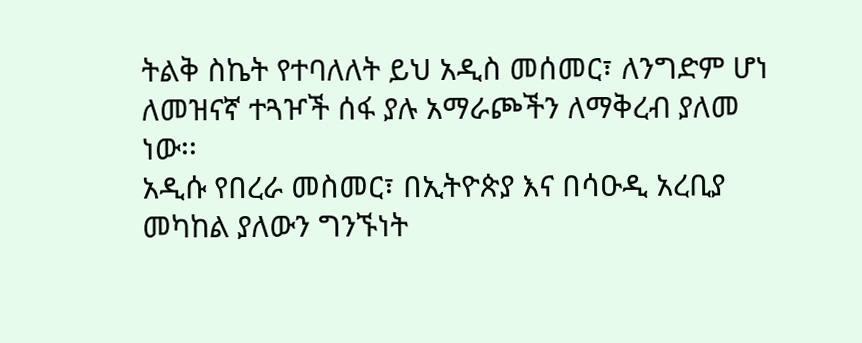ትልቅ ስኬት የተባለለት ይህ አዲስ መሰመር፣ ለንግድም ሆነ ለመዝናኛ ተጓዦች ሰፋ ያሉ አማራጮችን ለማቅረብ ያለመ ነው፡፡
አዲሱ የበረራ መስመር፣ በኢትዮጵያ እና በሳዑዲ አረቢያ መካከል ያለውን ግንኙነት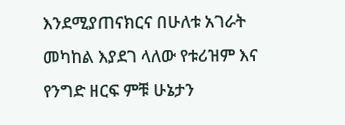እንደሚያጠናክርና በሁለቱ አገራት መካከል እያደገ ላለው የቱሪዝም እና የንግድ ዘርፍ ምቹ ሁኔታን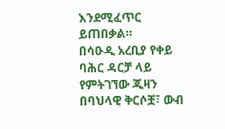እንደሚፈጥር ይጠበቃል።
በሳዑዲ አረቢያ የቀይ ባሕር ዳርቻ ላይ የምትገኘው ጂዛን በባህላዊ ቅርሶቿ፣ ውብ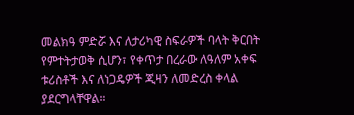መልክዓ ምድሯ እና ለታሪካዊ ስፍራዎች ባላት ቅርበት የምተትታወቅ ሲሆን፣ የቀጥታ በረራው ለዓለም አቀፍ ቱሪስቶች እና ለነጋዴዎች ጂዛን ለመድረስ ቀላል ያደርግላቸዋል።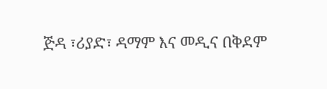ጅዳ ፣ሪያድ፣ ዳማም እና መዲና በቅደም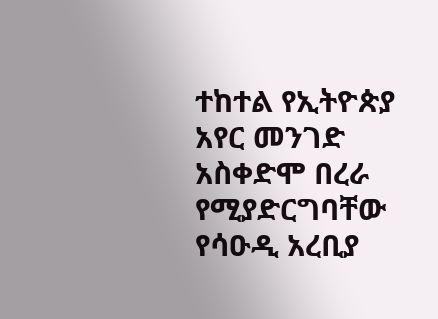ተከተል የኢትዮጵያ አየር መንገድ አስቀድሞ በረራ የሚያድርግባቸው የሳዑዲ አረቢያ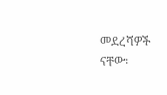መደረሻዎች ናቸው፡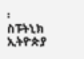፡
ስፑትኒክ ኢትዮጵያ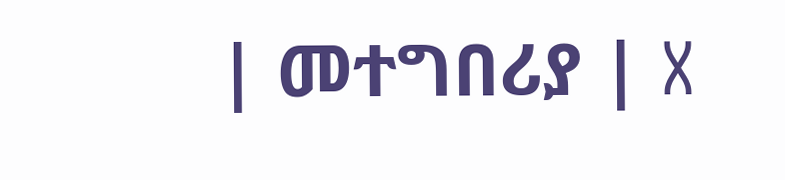| መተግበሪያ | X